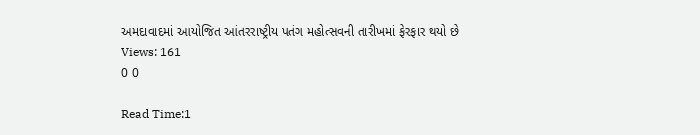અમદાવાદમાં આયોજિત આંતરરાષ્ટ્રીય પતંગ મહોત્સવની તારીખમાં ફેરફાર થયો છે
Views: 161
0 0

Read Time:1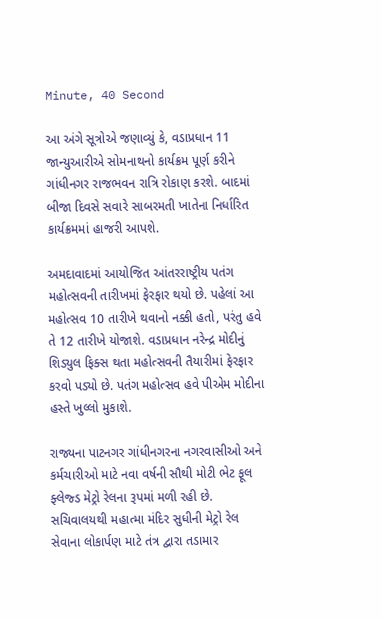Minute, 40 Second

આ અંગે સૂત્રોએ જણાવ્યું કે, વડાપ્રધાન 11 જાન્યુઆરીએ સોમનાથનો કાર્યક્રમ પૂર્ણ કરીને ગાંધીનગર રાજભવન રાત્રિ રોકાણ કરશે. બાદમાં બીજા દિવસે સવારે સાબરમતી ખાતેના નિર્ધારિત કાર્યક્રમમાં હાજરી આપશે.

અમદાવાદમાં આયોજિત આંતરરાષ્ટ્રીય પતંગ મહોત્સવની તારીખમાં ફેરફાર થયો છે. પહેલાં આ મહોત્સવ 10 તારીખે થવાનો નક્કી હતો, પરંતુ હવે તે 12 તારીખે યોજાશે. વડાપ્રધાન નરેન્દ્ર મોદીનું શિડ્યુલ ફિક્સ થતા મહોત્સવની તૈયારીમાં ફેરફાર કરવો પડ્યો છે. પતંગ મહોત્સવ હવે પીએમ મોદીના હસ્તે ખુલ્લો મુકાશે.

રાજ્યના પાટનગર ગાંધીનગરના નગરવાસીઓ અને કર્મચારીઓ માટે નવા વર્ષની સૌથી મોટી ભેટ ફૂલ ફ્લેજ્ડ મેટ્રો રેલના રૂપમાં મળી રહી છે. સચિવાલયથી મહાત્મા મંદિર સુધીની મેટ્રો રેલ સેવાના લોકાર્પણ માટે તંત્ર દ્વારા તડામાર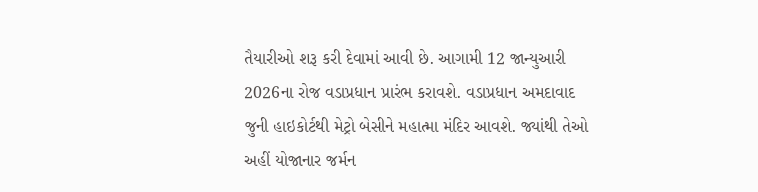તૈયારીઓ શરૂ કરી દેવામાં આવી છે. આગામી 12 જાન્યુઆરી 2026ના રોજ વડાપ્રધાન પ્રારંભ કરાવશે. વડાપ્રધાન અમદાવાદ જુની હાઇકોર્ટથી મેટ્રો બેસીને મહાત્મા મંદિર આવશે. જ્યાંથી તેઓ અહીં યોજાનાર જર્મન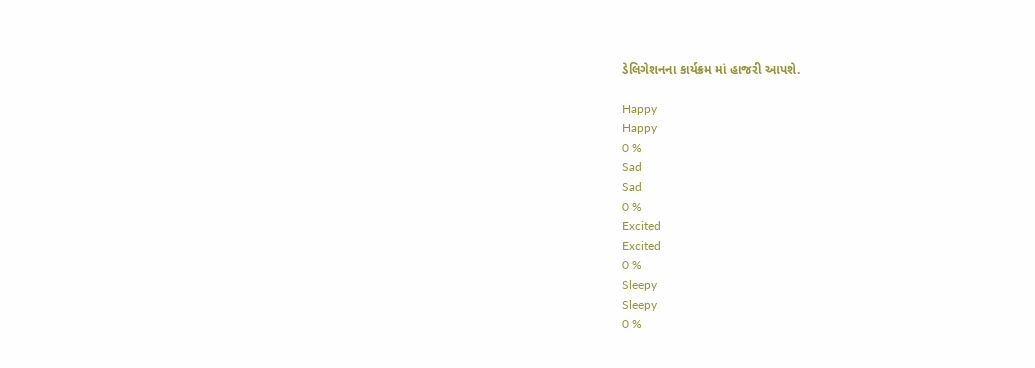ડેલિગેશનના કાર્યક્રમ માં હાજરી આપશે.

Happy
Happy
0 %
Sad
Sad
0 %
Excited
Excited
0 %
Sleepy
Sleepy
0 %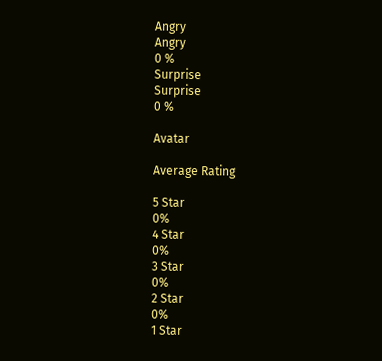Angry
Angry
0 %
Surprise
Surprise
0 %

Avatar

Average Rating

5 Star
0%
4 Star
0%
3 Star
0%
2 Star
0%
1 Star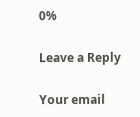0%

Leave a Reply

Your email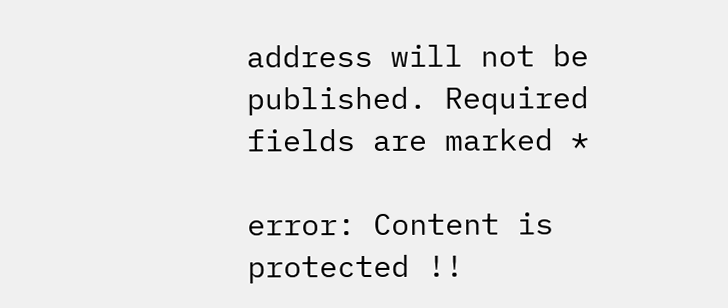address will not be published. Required fields are marked *

error: Content is protected !!